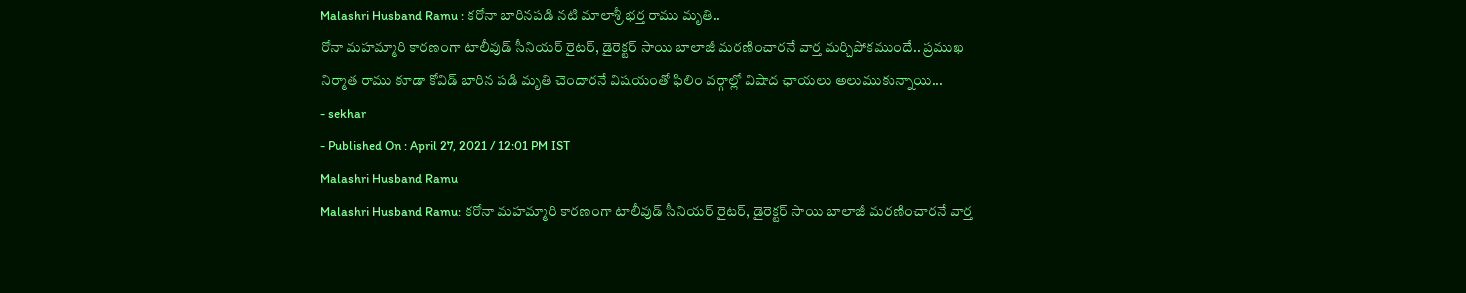Malashri Husband Ramu : కరోనా బారినపడి నటి మాలాశ్రీ భర్త రాము మృతి..
రోనా మహమ్మారి కారణంగా టాలీవుడ్ సీనియర్ రైటర్, డైరెక్టర్ సాయి బాలాజీ మరణించారనే వార్త మర్చిపోకముందే.. ప్రముఖ నిర్మాత రాము కూడా కోవిడ్ బారిన పడి మృతి చెందారనే విషయంతో ఫిలిం వర్గాల్లో విషాద ఛాయలు అలుముకున్నాయి...
- sekhar
- Published On : April 27, 2021 / 12:01 PM IST
Malashri Husband Ramu
Malashri Husband Ramu: కరోనా మహమ్మారి కారణంగా టాలీవుడ్ సీనియర్ రైటర్, డైరెక్టర్ సాయి బాలాజీ మరణించారనే వార్త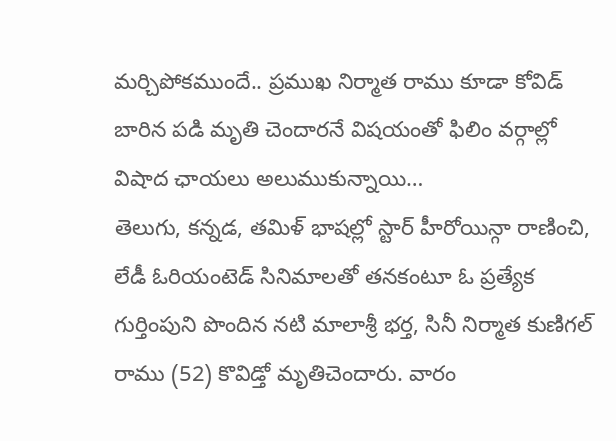మర్చిపోకముందే.. ప్రముఖ నిర్మాత రాము కూడా కోవిడ్ బారిన పడి మృతి చెందారనే విషయంతో ఫిలిం వర్గాల్లో విషాద ఛాయలు అలుముకున్నాయి…
తెలుగు, కన్నడ, తమిళ్ భాషల్లో స్టార్ హీరోయిన్గా రాణించి, లేడీ ఓరియంటెడ్ సినిమాలతో తనకంటూ ఓ ప్రత్యేక గుర్తింపుని పొందిన నటి మాలాశ్రీ భర్త, సినీ నిర్మాత కుణిగల్ రాము (52) కొవిడ్తో మృతిచెందారు. వారం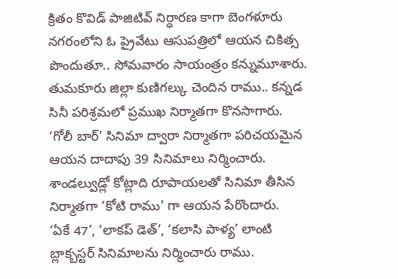క్రితం కొవిడ్ పాజిటివ్ నిర్ధారణ కాగా బెంగళూరు నగరంలోని ఓ ప్రైవేటు ఆసుపత్రిలో ఆయన చికిత్స పొందుతూ.. సోమవారం సాయంత్రం కన్నుమూశారు.
తుమకూరు జిల్లా కుణిగల్కు చెందిన రాము.. కన్నడ సినీ పరిశ్రమలో ప్రముఖ నిర్మాతగా కొనసాగారు. ‘గోలీ బార్’ సినిమా ద్వారా నిర్మాతగా పరిచయమైన ఆయన దాదాపు 39 సినిమాలు నిర్మించారు. శాండల్వుడ్లో కోట్లాది రూపాయలతో సినిమా తీసిన నిర్మాతగా ‘కోటి రాము’ గా ఆయన పేరొందారు.
‘ఏకే 47’, ‘లాకప్ డెత్’, ‘కలాసి పాళ్య’ లాంటి బ్లాక్బస్టర్ సినిమాలను నిర్మించారు రాము.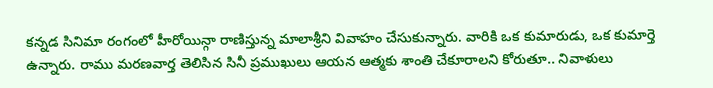కన్నడ సినిమా రంగంలో హీరోయిన్గా రాణిస్తున్న మాలాశ్రీని వివాహం చేసుకున్నారు. వారికి ఒక కుమారుడు, ఒక కుమార్తె ఉన్నారు. రాము మరణవార్త తెలిసిన సినీ ప్రముఖులు ఆయన ఆత్మకు శాంతి చేకూరాలని కోరుతూ.. నివాళులు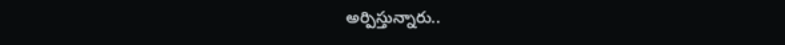అర్పిస్తున్నారు..